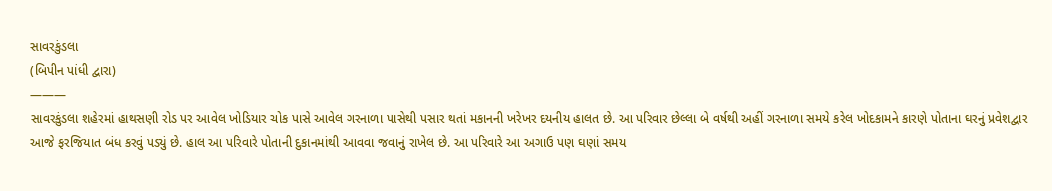સાવરકુંડલા
(બિપીન પાંધી દ્વારા)
———
સાવરકુંડલા શહેરમાં હાથસણી રોડ પર આવેલ ખોડિયાર ચોક પાસે આવેલ ગરનાળા પાસેથી પસાર થતાં મકાનની ખરેખર દયનીય હાલત છે. આ પરિવાર છેલ્લા બે વર્ષથી અહીં ગરનાળા સમયે કરેલ ખોદકામને કારણે પોતાના ઘરનું પ્રવેશદ્વાર આજે ફરજિયાત બંધ કરવું પડ્યું છે. હાલ આ પરિવારે પોતાની દુકાનમાંથી આવવા જવાનું રાખેલ છે. આ પરિવારે આ અગાઉ પણ ઘણાં સમય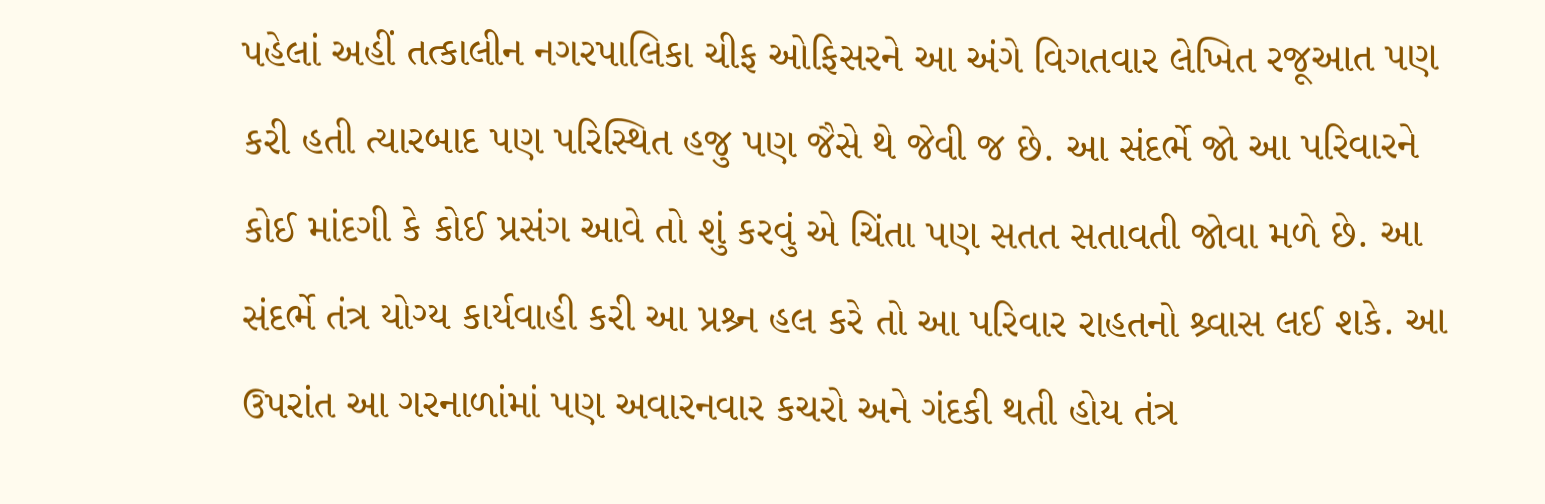પહેલાં અહીં તત્કાલીન નગરપાલિકા ચીફ ઓફિસરને આ અંગે વિગતવાર લેખિત રજૂઆત પણ કરી હતી ત્યારબાદ પણ પરિસ્થિત હજુ પણ જૈસે થે જેવી જ છે. આ સંદર્ભે જો આ પરિવારને કોઈ માંદગી કે કોઈ પ્રસંગ આવે તો શું કરવું એ ચિંતા પણ સતત સતાવતી જોવા મળે છે. આ સંદર્ભે તંત્ર યોગ્ય કાર્યવાહી કરી આ પ્રશ્ર્ન હલ કરે તો આ પરિવાર રાહતનો શ્ર્વાસ લઈ શકે. આ ઉપરાંત આ ગરનાળાંમાં પણ અવારનવાર કચરો અને ગંદકી થતી હોય તંત્ર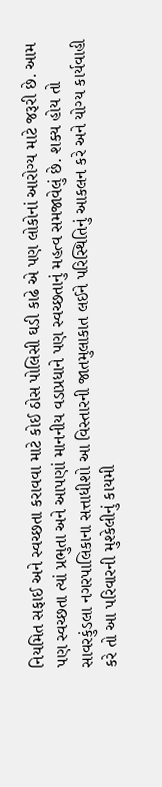નિયમિત સફાઈ અને સ્વચ્છતા કરાવવા માટે કોઈ ઠોસ પોલિસી ઘડી કાઢે એ પણ લોકોનાં આરોગ્ય માટે જરૂરી છે. આમ પણ સ્વચ્છતા ત્યાં પ્રભુતા અને આપણાં માનનીય વડાપ્રધાને પણ સ્વચ્છતાનું મહત્વ સમજાવેલું છે. શક્ય હોય તો સાવરકુંડલા નગરપાલિકાના સત્તાધીશો આ વિસ્તારની જાતમુલાકાત લઈને પરિસ્થિતિનું આકલન કરે અને યોગ્ય કાર્યવાહી કરે તો આ પરિવારની મુશ્કેલીનું કાયમી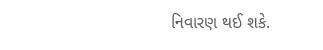નિવારણ થઈ શકે.